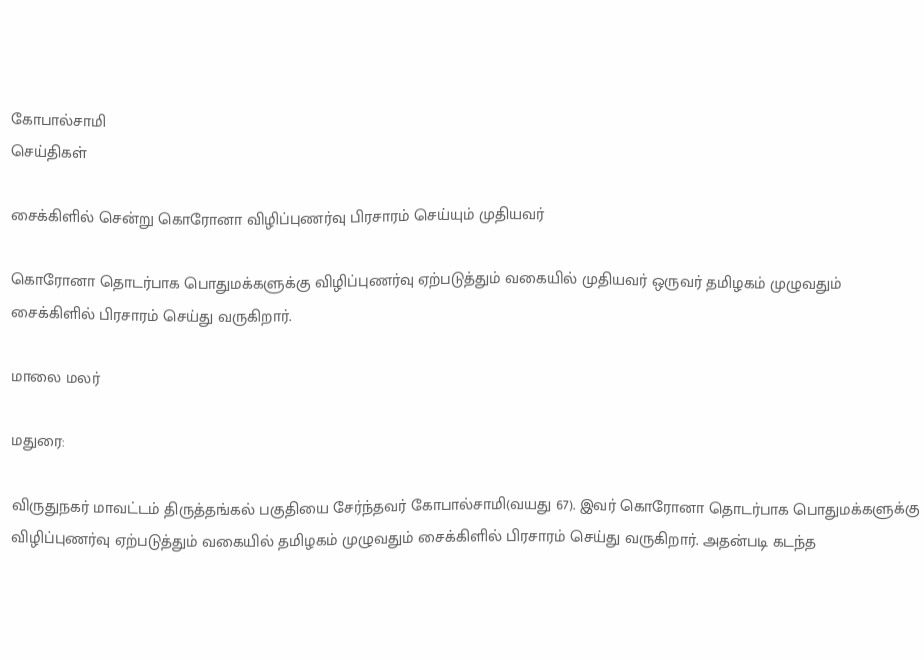கோபால்சாமி
செய்திகள்

சைக்கிளில் சென்று கொரோனா விழிப்புணர்வு பிரசாரம் செய்யும் முதியவர்

கொரோனா தொடர்பாக பொதுமக்களுக்கு விழிப்புணர்வு ஏற்படுத்தும் வகையில் முதியவர் ஒருவர் தமிழகம் முழுவதும் சைக்கிளில் பிரசாரம் செய்து வருகிறார்.

மாலை மலர்

மதுரை:

விருதுநகர் மாவட்டம் திருத்தங்கல் பகுதியை சேர்ந்தவர் கோபால்சாமி(வயது 67). இவர் கொரோனா தொடர்பாக பொதுமக்களுக்கு விழிப்புணர்வு ஏற்படுத்தும் வகையில் தமிழகம் முழுவதும் சைக்கிளில் பிரசாரம் செய்து வருகிறார். அதன்படி கடந்த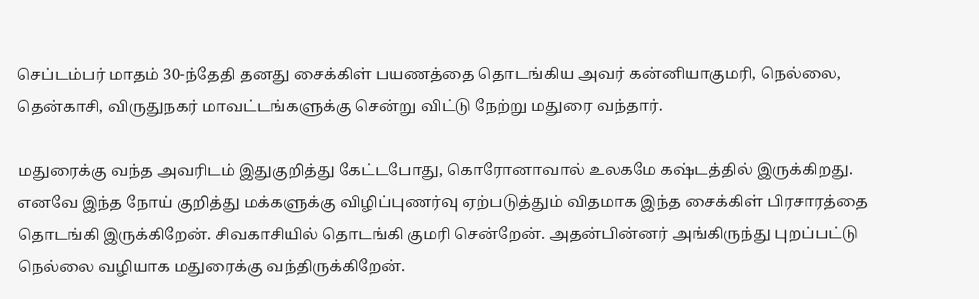செப்டம்பர் மாதம் 30-ந்தேதி தனது சைக்கிள் பயணத்தை தொடங்கிய அவர் கன்னியாகுமரி, நெல்லை, தென்காசி, விருதுநகர் மாவட்டங்களுக்கு சென்று விட்டு நேற்று மதுரை வந்தார்.

மதுரைக்கு வந்த அவரிடம் இதுகுறித்து கேட்டபோது, கொரோனாவால் உலகமே கஷ்டத்தில் இருக்கிறது. எனவே இந்த நோய் குறித்து மக்களுக்கு விழிப்புணர்வு ஏற்படுத்தும் விதமாக இந்த சைக்கிள் பிரசாரத்தை தொடங்கி இருக்கிறேன். சிவகாசியில் தொடங்கி குமரி சென்றேன். அதன்பின்னர் அங்கிருந்து புறப்பட்டு நெல்லை வழியாக மதுரைக்கு வந்திருக்கிறேன்.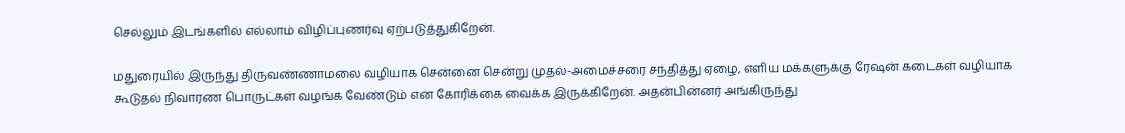செல்லும் இடங்களில் எல்லாம் விழிப்புணர்வு ஏற்படுத்துகிறேன்.

மதுரையில் இருந்து திருவண்ணாமலை வழியாக சென்னை சென்று முதல்-அமைச்சரை சந்தித்து ஏழை, எளிய மக்களுக்கு ரேஷன் கடைகள் வழியாக கூடுதல் நிவாரண பொருட்கள் வழங்க வேண்டும் என கோரிக்கை வைக்க இருக்கிறேன். அதன்பின்னர் அங்கிருந்து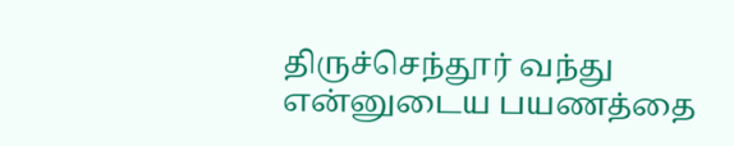திருச்செந்தூர் வந்து என்னுடைய பயணத்தை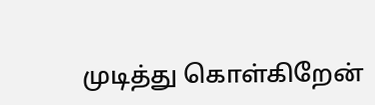முடித்து கொள்கிறேன்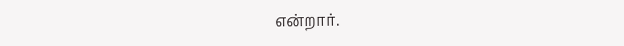என்றார்.